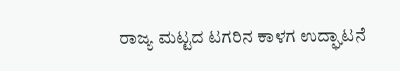ರಾಜ್ಯ ಮಟ್ಟದ ಟಗರಿನ ಕಾಳಗ ಉದ್ಘಾಟನೆ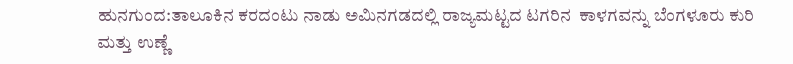ಹುನಗುಂದ:ತಾಲೂಕಿನ ಕರದಂಟು ನಾಡು ಅಮಿನಗಡದಲ್ಲಿ ರಾಜ್ಯಮಟ್ಟದ ಟಗರಿನ  ಕಾಳಗವನ್ನು ಬೆಂಗಳೂರು ಕುರಿ ಮತ್ತು ಉಣ್ಣೆ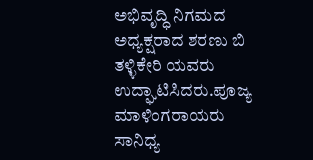ಅಭಿವೃದ್ಧಿ ನಿಗಮದ ಅಧ್ಯಕ್ಷರಾದ ಶರಣು ಬಿ ತಳ್ಳಿಕೇರಿ ಯವರು ಉದ್ಘಾಟಿಸಿದರು.ಪೂಜ್ಯ ಮಾಳಿಂಗರಾಯರು ಸಾನಿಧ್ಯ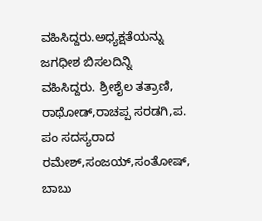ವಹಿಸಿದ್ದರು.ಅಧ್ಯಕ್ಷತೆಯನ್ನು ಜಗಧೀಶ ಬಿಸಲದಿನ್ನಿ ವಹಿಸಿದ್ದರು. ಶ್ರೀಶೈಲ ತತ್ರಾಣಿ, ರಾಥೋಡ್,ರಾಚಪ್ಪ ಸರಡಗಿ,ಪ. ಪಂ ಸದಸ್ಯರಾದ ರಮೇಶ್,ಸಂಜಯ್,ಸಂತೋಷ್, ಬಾಬು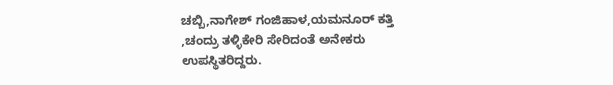ಚಬ್ಬಿ,ನಾಗೇಶ್ ಗಂಜಿಹಾಳ,ಯಮನೂರ್ ಕತ್ತಿ ,ಚಂದ್ರು ತಳ್ಳಿಕೇರಿ ಸೇರಿದಂತೆ ಅನೇಕರು ಉಪಸ್ಥಿತರಿದ್ದರು.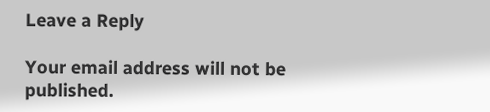Leave a Reply

Your email address will not be published.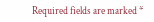Required fields are marked *